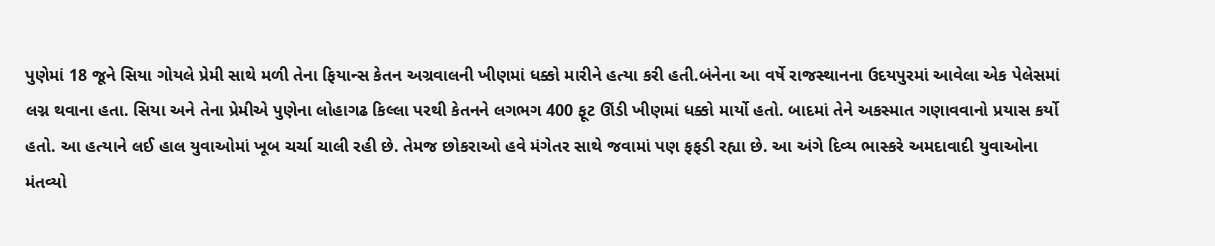પુણેમાં 18 જૂને સિયા ગોયલે પ્રેમી સાથે મળી તેના ફિયાન્સ કેતન અગ્રવાલની ખીણમાં ધક્કો મારીને હત્યા કરી હતી.બંનેના આ વર્ષે રાજસ્થાનના ઉદયપુરમાં આવેલા એક પેલેસમાં લગ્ન થવાના હતા. સિયા અને તેના પ્રેમીએ પુણેના લોહાગઢ કિલ્લા પરથી કેતનને લગભગ 400 ફૂટ ઊંડી ખીણમાં ધક્કો માર્યો હતો. બાદમાં તેને અકસ્માત ગણાવવાનો પ્રયાસ કર્યો હતો. આ હત્યાને લઈ હાલ યુવાઓમાં ખૂબ ચર્ચા ચાલી રહી છે. તેમજ છોકરાઓ હવે મંગેતર સાથે જવામાં પણ ફફડી રહ્યા છે. આ અંગે દિવ્ય ભાસ્કરે અમદાવાદી યુવાઓના મંતવ્યો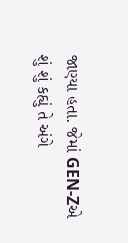જાણ્યા હતા. જેમાં GEN-Zએ શું શું કહ્યું તે અંગે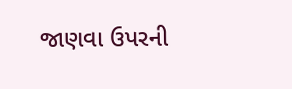જાણવા ઉપરની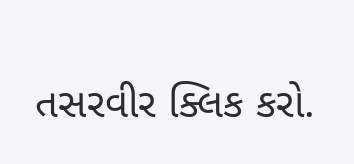તસરવીર ક્લિક કરો.